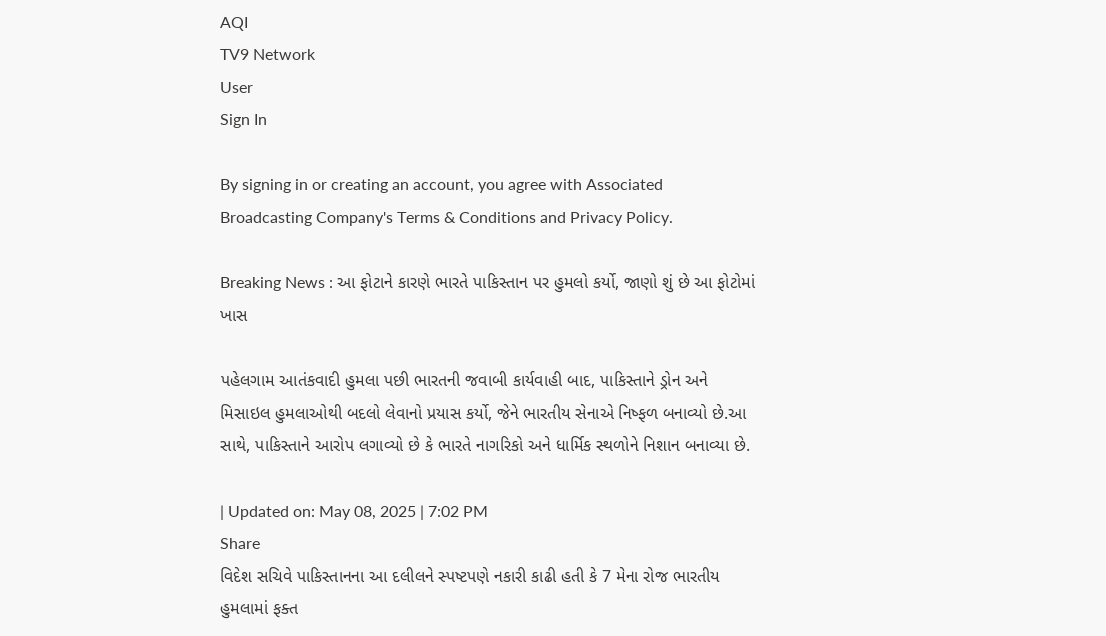AQI
TV9 Network
User
Sign In

By signing in or creating an account, you agree with Associated Broadcasting Company's Terms & Conditions and Privacy Policy.

Breaking News : આ ફોટાને કારણે ભારતે પાકિસ્તાન પર હુમલો કર્યો, જાણો શું છે આ ફોટોમાં ખાસ

પહેલગામ આતંકવાદી હુમલા પછી ભારતની જવાબી કાર્યવાહી બાદ, પાકિસ્તાને ડ્રોન અને મિસાઇલ હુમલાઓથી બદલો લેવાનો પ્રયાસ કર્યો, જેને ભારતીય સેનાએ નિષ્ફળ બનાવ્યો છે.આ સાથે, પાકિસ્તાને આરોપ લગાવ્યો છે કે ભારતે નાગરિકો અને ધાર્મિક સ્થળોને નિશાન બનાવ્યા છે.

| Updated on: May 08, 2025 | 7:02 PM
Share
વિદેશ સચિવે પાકિસ્તાનના આ દલીલને સ્પષ્ટપણે નકારી કાઢી હતી કે 7 મેના રોજ ભારતીય હુમલામાં ફક્ત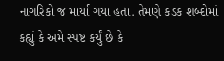નાગરિકો જ માર્યા ગયા હતા. તેમણે કડક શબ્દોમાં કહ્યું કે અમે સ્પષ્ટ કર્યું છે કે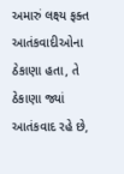અમારું લક્ષ્ય ફક્ત આતંકવાદીઓના ઠેકાણા હતા, તે ઠેકાણા જ્યાં આતંકવાદ રહે છે,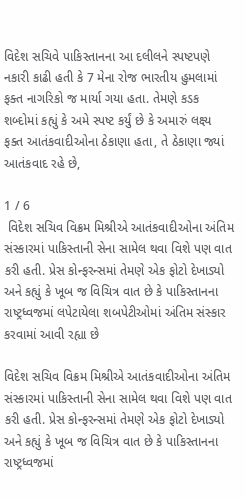વિદેશ સચિવે પાકિસ્તાનના આ દલીલને સ્પષ્ટપણે નકારી કાઢી હતી કે 7 મેના રોજ ભારતીય હુમલામાં ફક્ત નાગરિકો જ માર્યા ગયા હતા. તેમણે કડક શબ્દોમાં કહ્યું કે અમે સ્પષ્ટ કર્યું છે કે અમારું લક્ષ્ય ફક્ત આતંકવાદીઓના ઠેકાણા હતા, તે ઠેકાણા જ્યાં આતંકવાદ રહે છે,

1 / 6
 વિદેશ સચિવ વિક્રમ મિશ્રીએ આતંકવાદીઓના અંતિમ સંસ્કારમાં પાકિસ્તાની સેના સામેલ થવા વિશે પણ વાત કરી હતી. પ્રેસ કોન્ફરન્સમાં તેમણે એક ફોટો દેખાડ્યો અને કહ્યું કે ખૂબ જ વિચિત્ર વાત છે કે પાકિસ્તાનના રાષ્ટ્રધ્વજમાં લપેટાયેલા શબપેટીઓમાં અંતિમ સંસ્કાર કરવામાં આવી રહ્યા છે

વિદેશ સચિવ વિક્રમ મિશ્રીએ આતંકવાદીઓના અંતિમ સંસ્કારમાં પાકિસ્તાની સેના સામેલ થવા વિશે પણ વાત કરી હતી. પ્રેસ કોન્ફરન્સમાં તેમણે એક ફોટો દેખાડ્યો અને કહ્યું કે ખૂબ જ વિચિત્ર વાત છે કે પાકિસ્તાનના રાષ્ટ્રધ્વજમાં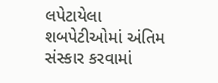લપેટાયેલા શબપેટીઓમાં અંતિમ સંસ્કાર કરવામાં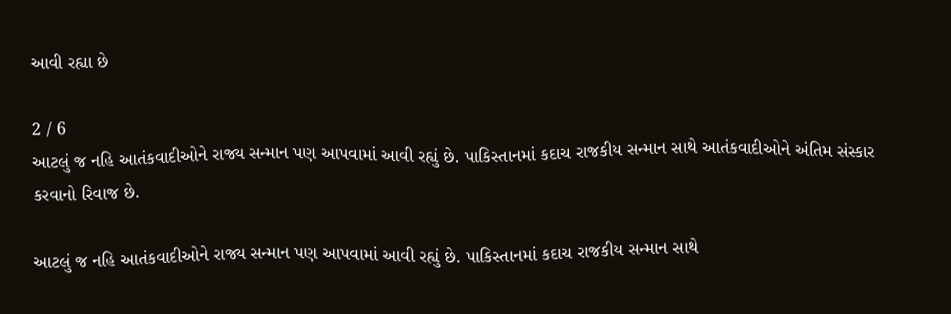આવી રહ્યા છે

2 / 6
આટલું જ નહિ આતંકવાદીઓને રાજ્ય સન્માન પણ આપવામાં આવી રહ્યું છે. પાકિસ્તાનમાં કદાચ રાજકીય સન્માન સાથે આતંકવાદીઓને અંતિમ સંસ્કાર કરવાનો રિવાજ છે.

આટલું જ નહિ આતંકવાદીઓને રાજ્ય સન્માન પણ આપવામાં આવી રહ્યું છે. પાકિસ્તાનમાં કદાચ રાજકીય સન્માન સાથે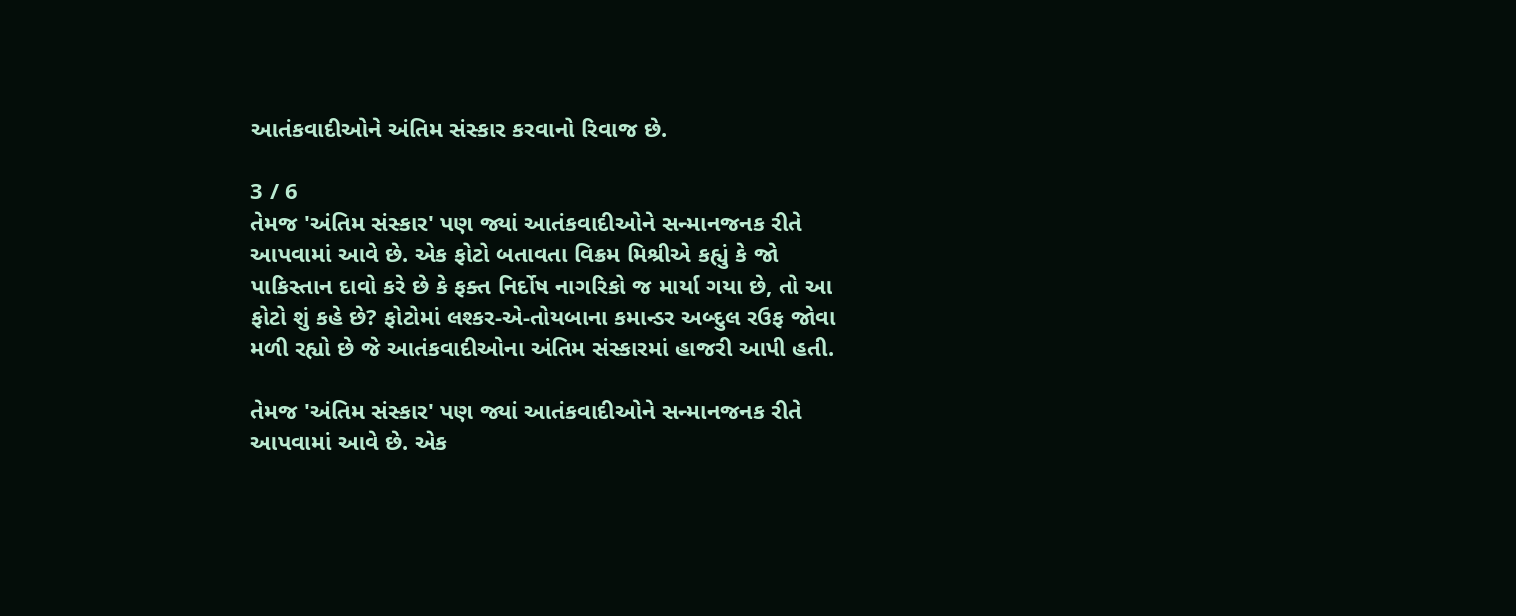આતંકવાદીઓને અંતિમ સંસ્કાર કરવાનો રિવાજ છે.

3 / 6
તેમજ 'અંતિમ સંસ્કાર' પણ જ્યાં આતંકવાદીઓને સન્માનજનક રીતે આપવામાં આવે છે. એક ફોટો બતાવતા વિક્રમ મિશ્રીએ કહ્યું કે જો પાકિસ્તાન દાવો કરે છે કે ફક્ત નિર્દોષ નાગરિકો જ માર્યા ગયા છે, તો આ ફોટો શું કહે છે? ફોટોમાં લશ્કર-એ-તોયબાના કમાન્ડર અબ્દુલ રઉફ જોવા મળી રહ્યો છે જે આતંકવાદીઓના અંતિમ સંસ્કારમાં હાજરી આપી હતી.

તેમજ 'અંતિમ સંસ્કાર' પણ જ્યાં આતંકવાદીઓને સન્માનજનક રીતે આપવામાં આવે છે. એક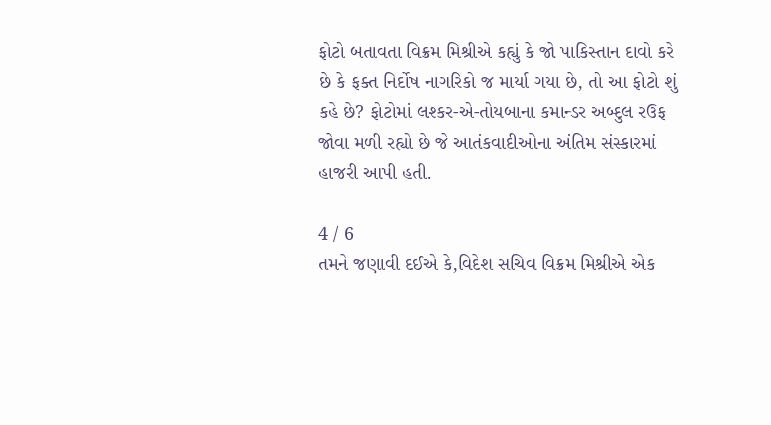ફોટો બતાવતા વિક્રમ મિશ્રીએ કહ્યું કે જો પાકિસ્તાન દાવો કરે છે કે ફક્ત નિર્દોષ નાગરિકો જ માર્યા ગયા છે, તો આ ફોટો શું કહે છે? ફોટોમાં લશ્કર-એ-તોયબાના કમાન્ડર અબ્દુલ રઉફ જોવા મળી રહ્યો છે જે આતંકવાદીઓના અંતિમ સંસ્કારમાં હાજરી આપી હતી.

4 / 6
તમને જણાવી દઈએ કે,વિદેશ સચિવ વિક્રમ મિશ્રીએ એક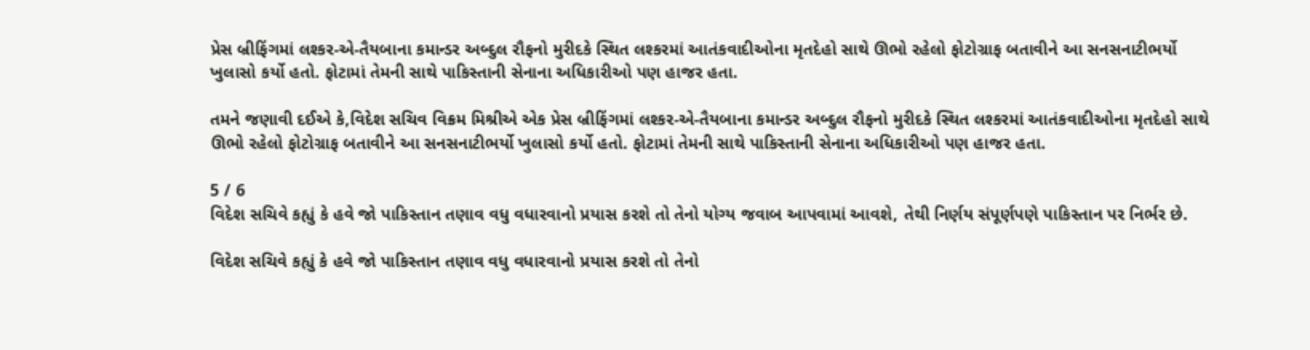પ્રેસ બ્રીફિંગમાં લશ્કર-એ-તૈયબાના કમાન્ડર અબ્દુલ રૌફનો મુરીદકે સ્થિત લશ્કરમાં આતંકવાદીઓના મૃતદેહો સાથે ઊભો રહેલો ફોટોગ્રાફ બતાવીને આ સનસનાટીભર્યો ખુલાસો કર્યો હતો. ફોટામાં તેમની સાથે પાકિસ્તાની સેનાના અધિકારીઓ પણ હાજર હતા.

તમને જણાવી દઈએ કે,વિદેશ સચિવ વિક્રમ મિશ્રીએ એક પ્રેસ બ્રીફિંગમાં લશ્કર-એ-તૈયબાના કમાન્ડર અબ્દુલ રૌફનો મુરીદકે સ્થિત લશ્કરમાં આતંકવાદીઓના મૃતદેહો સાથે ઊભો રહેલો ફોટોગ્રાફ બતાવીને આ સનસનાટીભર્યો ખુલાસો કર્યો હતો. ફોટામાં તેમની સાથે પાકિસ્તાની સેનાના અધિકારીઓ પણ હાજર હતા.

5 / 6
વિદેશ સચિવે કહ્યું કે હવે જો પાકિસ્તાન તણાવ વધુ વધારવાનો પ્રયાસ કરશે તો તેનો યોગ્ય જવાબ આપવામાં આવશે, તેથી નિર્ણય સંપૂર્ણપણે પાકિસ્તાન પર નિર્ભર છે.

વિદેશ સચિવે કહ્યું કે હવે જો પાકિસ્તાન તણાવ વધુ વધારવાનો પ્રયાસ કરશે તો તેનો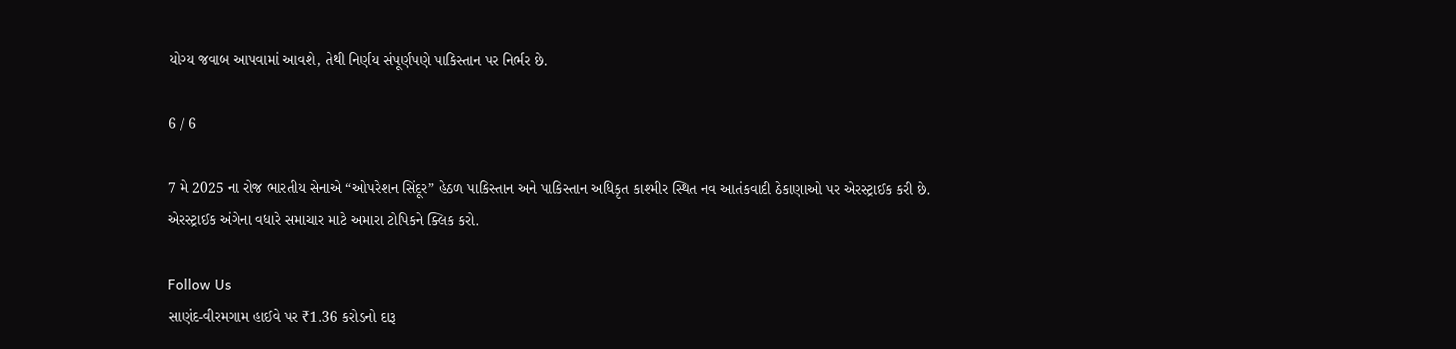યોગ્ય જવાબ આપવામાં આવશે, તેથી નિર્ણય સંપૂર્ણપણે પાકિસ્તાન પર નિર્ભર છે.

6 / 6

7 મે 2025 ના રોજ ભારતીય સેનાએ “ઓપરેશન સિંદૂર” હેઠળ પાકિસ્તાન અને પાકિસ્તાન અધિકૃત કાશ્મીર સ્થિત નવ આતંકવાદી ઠેકાણાઓ પર એરસ્ટ્રાઈક કરી છે. એરસ્ટ્રાઈક અંગેના વધારે સમાચાર માટે અમારા ટોપિકને ક્લિક કરો.

Follow Us
સાણંદ-વીરમગામ હાઈવે પર ₹1.36 કરોડનો દારૂ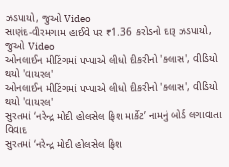ઝડપાયો, જુઓ Video
સાણંદ-વીરમગામ હાઈવે પર ₹1.36 કરોડનો દારૂ ઝડપાયો, જુઓ Video
ઓનલાઈન મીટિંગમાં પપ્પાએ લીધો દીકરીનો 'ક્લાસ', વીડિયો થયો 'વાયરલ'
ઓનલાઈન મીટિંગમાં પપ્પાએ લીધો દીકરીનો 'ક્લાસ', વીડિયો થયો 'વાયરલ'
સુરતમાં ‘નરેન્દ્ર મોદી હોલસેલ ફિશ માર્કેટ’ નામનું બોર્ડ લગાવાતા વિવાદ
સુરતમાં ‘નરેન્દ્ર મોદી હોલસેલ ફિશ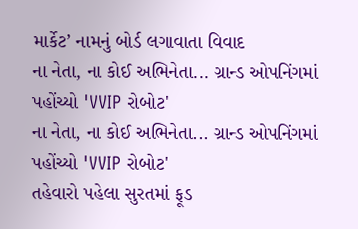માર્કેટ’ નામનું બોર્ડ લગાવાતા વિવાદ
ના નેતા, ના કોઈ અભિનેતા... ગ્રાન્ડ ઓપનિંગમાં પહોંચ્યો 'VVIP રોબોટ'
ના નેતા, ના કોઈ અભિનેતા... ગ્રાન્ડ ઓપનિંગમાં પહોંચ્યો 'VVIP રોબોટ'
તહેવારો પહેલા સુરતમાં ફૂડ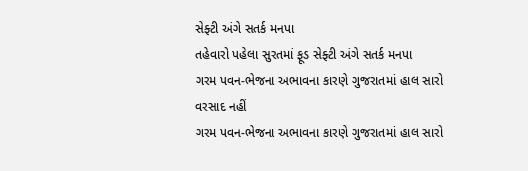સેફ્ટી અંગે સતર્ક મનપા
તહેવારો પહેલા સુરતમાં ફૂડ સેફ્ટી અંગે સતર્ક મનપા
ગરમ પવન-ભેજના અભાવના કારણે ગુજરાતમાં હાલ સારો વરસાદ નહીં
ગરમ પવન-ભેજના અભાવના કારણે ગુજરાતમાં હાલ સારો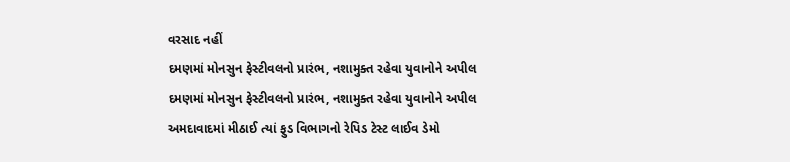વરસાદ નહીં
દમણમાં મોનસુન ફેસ્ટીવલનો પ્રારંભ, નશામુક્ત રહેવા યુવાનોને અપીલ
દમણમાં મોનસુન ફેસ્ટીવલનો પ્રારંભ, નશામુક્ત રહેવા યુવાનોને અપીલ
અમદાવાદમાં મીઠાઈ ત્યાં ફુડ વિભાગનો રેપિડ ટેસ્ટ લાઈવ ડેમો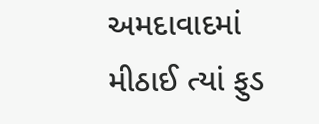અમદાવાદમાં મીઠાઈ ત્યાં ફુડ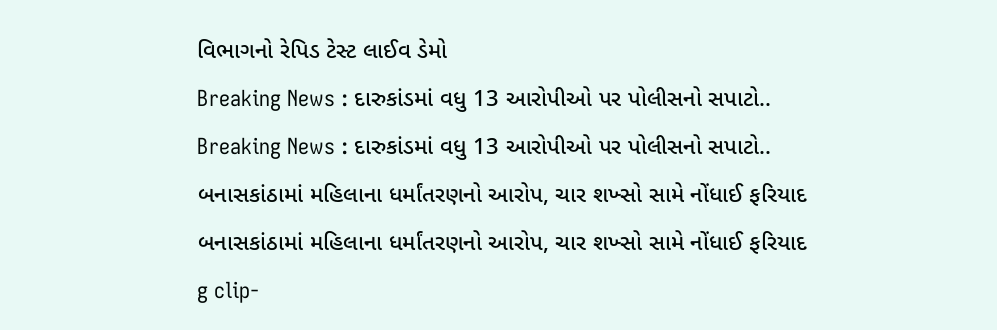વિભાગનો રેપિડ ટેસ્ટ લાઈવ ડેમો
Breaking News : દારુકાંડમાં વધુ 13 આરોપીઓ પર પોલીસનો સપાટો..
Breaking News : દારુકાંડમાં વધુ 13 આરોપીઓ પર પોલીસનો સપાટો..
બનાસકાંઠામાં મહિલાના ધર્માંતરણનો આરોપ, ચાર શખ્સો સામે નોંધાઈ ફરિયાદ
બનાસકાંઠામાં મહિલાના ધર્માંતરણનો આરોપ, ચાર શખ્સો સામે નોંધાઈ ફરિયાદ
g clip-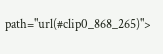path="url(#clip0_868_265)">